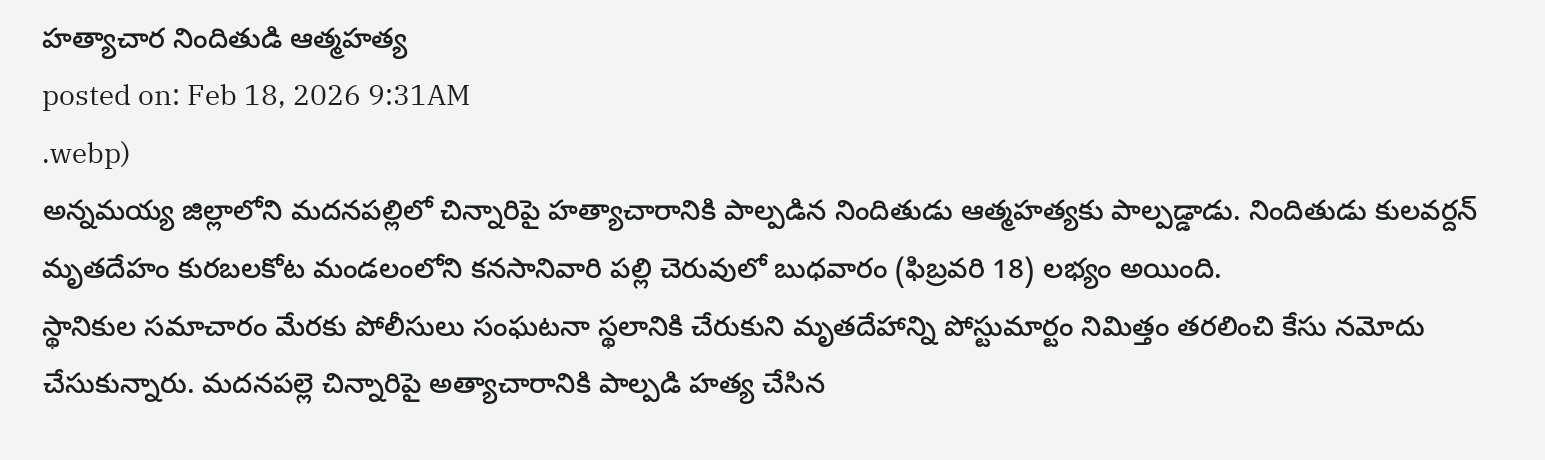హత్యాచార నిందితుడి ఆత్మహత్య
posted on: Feb 18, 2026 9:31AM
.webp)
అన్నమయ్య జిల్లాలోని మదనపల్లిలో చిన్నారిపై హత్యాచారానికి పాల్పడిన నిందితుడు ఆత్మహత్యకు పాల్పడ్డాడు. నిందితుడు కులవర్దన్ మృతదేహం కురబలకోట మండలంలోని కనసానివారి పల్లి చెరువులో బుధవారం (ఫిబ్రవరి 18) లభ్యం అయింది.
స్థానికుల సమాచారం మేరకు పోలీసులు సంఘటనా స్థలానికి చేరుకుని మృతదేహాన్ని పోస్టుమార్టం నిమిత్తం తరలించి కేసు నమోదు చేసుకున్నారు. మదనపల్లె చిన్నారిపై అత్యాచారానికి పాల్పడి హత్య చేసిన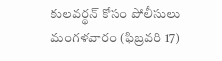కులవర్థన్ కోసం పోలీసులు మంగళవారం (ఫిబ్రవరి 17)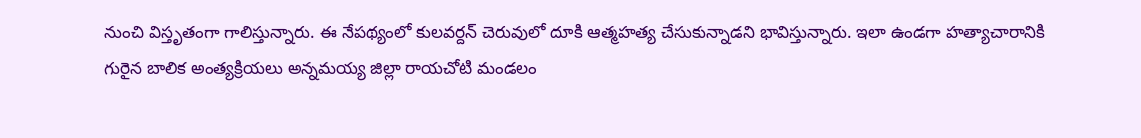నుంచి విస్తృతంగా గాలిస్తున్నారు. ఈ నేపథ్యంలో కులవర్దన్ చెరువులో దూకి ఆత్మహత్య చేసుకున్నాడని భావిస్తున్నారు. ఇలా ఉండగా హత్యాచారానికి గురైన బాలిక అంత్యక్రియలు అన్నమయ్య జిల్లా రాయచోటి మండలం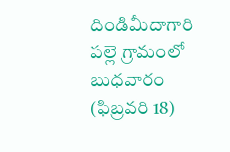దిండిమీదాగారి పల్లె గ్రామంలో బుధవారం (ఫిబ్రవరి 18)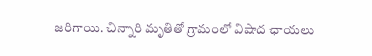జరిగాయి. చిన్నారి మృతితో గ్రామంలో విషాద ఛాయలు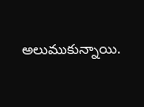అలుముకున్నాయి.